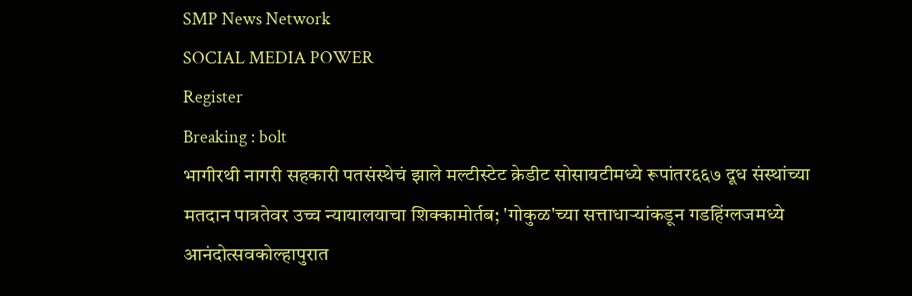SMP News Network
SOCIAL MEDIA POWER
Register
Breaking : bolt
भागीरथी नागरी सहकारी पतसंस्थेचं झाले मल्टीस्टेट क्रेडीट सोसायटीमध्ये रूपांतर६६७ दूध संस्थांच्या मतदान पात्रतेवर उच्च न्यायालयाचा शिक्कामोर्तब; 'गोकुळ'च्या सत्ताधाऱ्यांकडून गडहिंग्लजमध्ये आनंदोत्सवकोल्हापुरात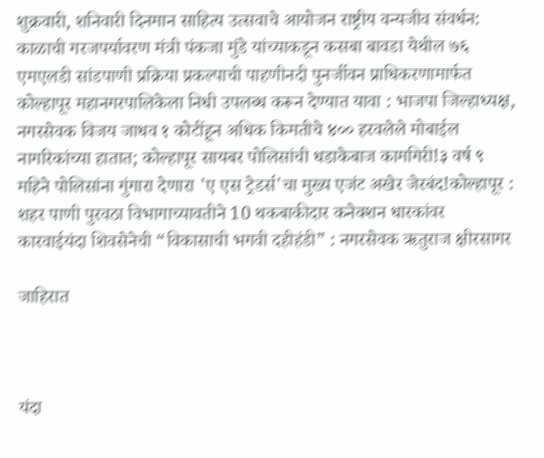शुक्रवारी, शनिवारी दिनमान साहित्य उत्सवाचे आयोजन राष्ट्रीय वन्यजीव संवर्धन: काळाची गरजपर्यावरण मंत्री पंकजा मुंडे यांच्याकडून कसबा बावडा येथील ७६ एमएलडी सांडपाणी प्रक्रिया प्रकल्पाची पाहणीनदी पुनर्जीवन प्राधिकरणामार्फत कोल्हापूर महानगरपालिकेला निधी उपलब्ध करून देण्यात यावा : भाजपा जिल्हाध्यक्ष, नगरसेवक विजय जाधव १ कोटींहून अधिक किमतीचे ४०० हरवलेले मोबाईल नागरिकांच्या हातात; कोल्हापूर सायबर पोलिसांची धडाकेबाज कामगिरी!३ वर्ष ९ महिने पोलिसांना गुंगारा देणारा 'ए एस ट्रेडर्स'चा मुख्य एजंट अखेर जेरबंद!कोल्हापूर : शहर पाणी पुरवठा विभागाच्यावतीने 10 थकबाकीदार कनेक्शन धारकांवर कारवाईयंदा शिवसेनेची “विकासाची भगवी दहीहंडी” : नगरसेवक ऋतुराज क्षीरसागर

जाहिरात



यंदा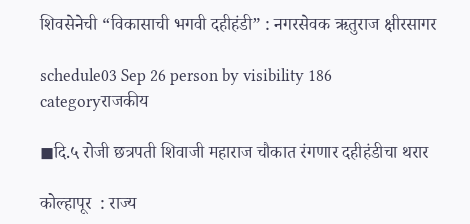शिवसेनेची “विकासाची भगवी दहीहंडी” : नगरसेवक ऋतुराज क्षीरसागर

schedule03 Sep 26 person by visibility 186 categoryराजकीय

◼दि.५ रोजी छत्रपती शिवाजी महाराज चौकात रंगणार दहीहंडीचा थरार

कोल्हापूर  : राज्य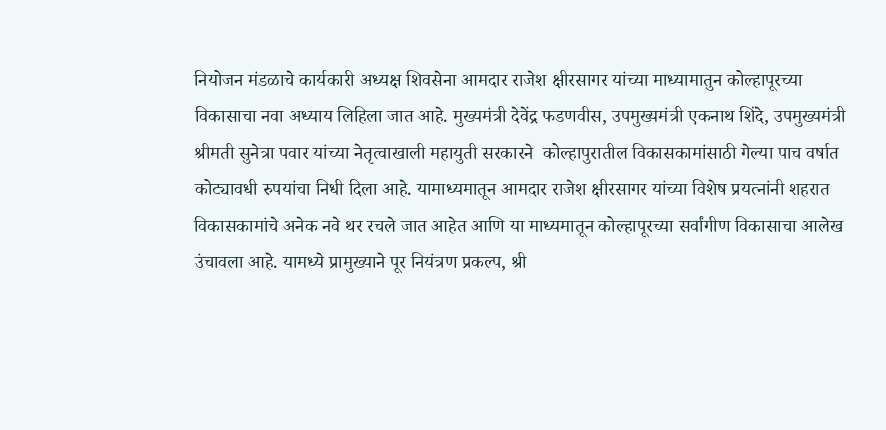नियोजन मंडळाचे कार्यकारी अध्यक्ष शिवसेना आमदार राजेश क्षीरसागर यांच्या माध्यामातुन कोल्हापूरच्या विकासाचा नवा अध्याय लिहिला जात आहे. मुख्यमंत्री देवेंद्र फडणवीस, उपमुख्यमंत्री एकनाथ शिंदे, उपमुख्यमंत्री श्रीमती सुनेत्रा पवार यांच्या नेतृत्वाखाली महायुती सरकारने  कोल्हापुरातील विकासकामांसाठी गेल्या पाच वर्षात कोट्यावधी रुपयांचा निधी दिला आहे. यामाध्यमातून आमदार राजेश क्षीरसागर यांच्या विशेष प्रयत्नांनी शहरात विकासकामांचे अनेक नवे थर रचले जात आहेत आणि या माध्यमातून कोल्हापूरच्या सर्वांगीण विकासाचा आलेख उंचावला आहे. यामध्ये प्रामुख्याने पूर नियंत्रण प्रकल्प, श्री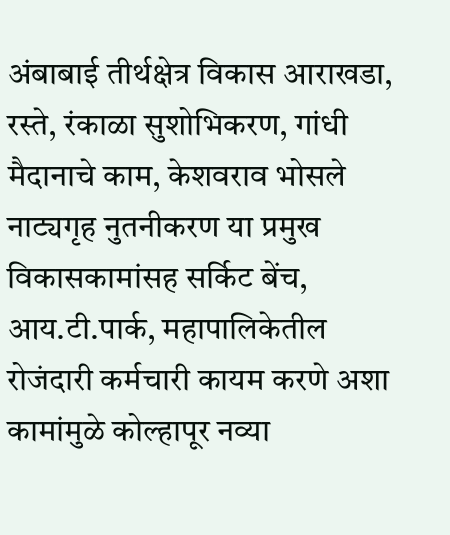अंबाबाई तीर्थक्षेत्र विकास आराखडा, रस्ते, रंकाळा सुशोभिकरण, गांधी मैदानाचे काम, केशवराव भोसले नाट्यगृह नुतनीकरण या प्रमुख विकासकामांसह सर्किट बेंच, आय.टी.पार्क, महापालिकेतील रोजंदारी कर्मचारी कायम करणे अशा कामांमुळे कोल्हापूर नव्या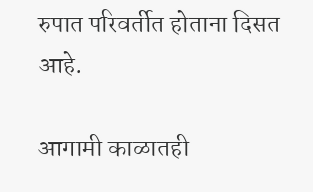रुपात परिवर्तीत होताना दिसत आहे.

आगामी काळातही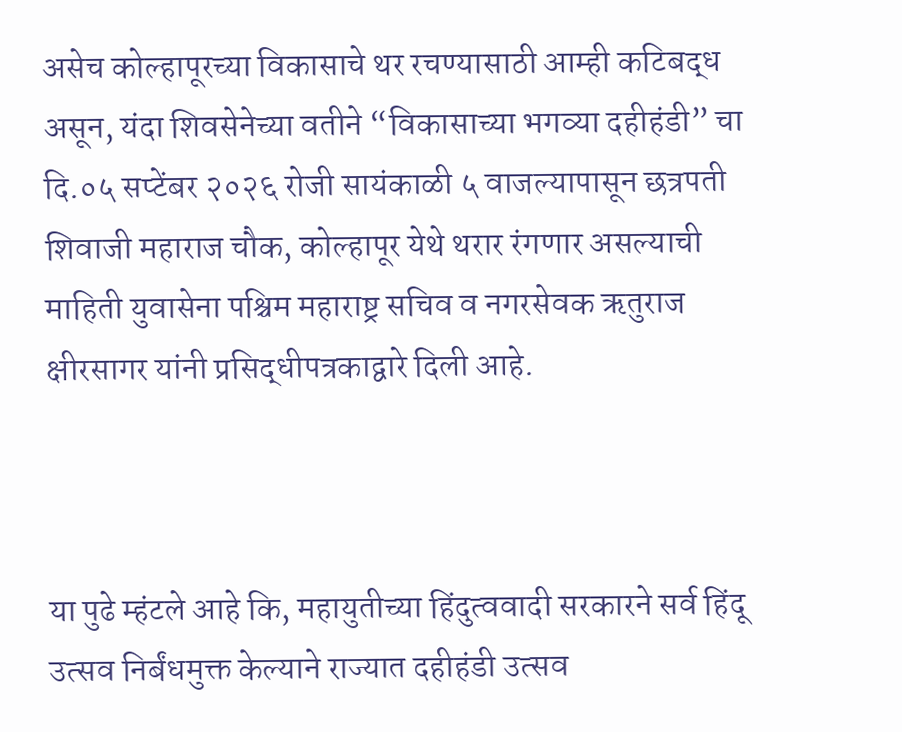असेच कोल्हापूरच्या विकासाचे थर रचण्यासाठी आम्ही कटिबद्ध असून, यंदा शिवसेनेच्या वतीने “विकासाच्या भगव्या दहीहंडी” चा दि.०५ सप्टेंबर २०२६ रोजी सायंकाळी ५ वाजल्यापासून छत्रपती शिवाजी महाराज चौक, कोल्हापूर येथे थरार रंगणार असल्याची माहिती युवासेना पश्चिम महाराष्ट्र सचिव व नगरसेवक ऋतुराज क्षीरसागर यांनी प्रसिद्धीपत्रकाद्वारे दिली आहे.



या पुढे म्हंटले आहे कि, महायुतीच्या हिंदुत्ववादी सरकारने सर्व हिंदू उत्सव निर्बंधमुक्त केल्याने राज्यात दहीहंडी उत्सव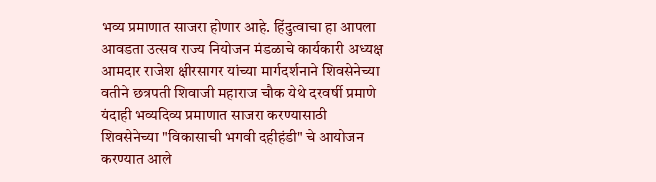भव्य प्रमाणात साजरा होणार आहे. हिंदुत्वाचा हा आपला आवडता उत्सव राज्य नियोजन मंडळाचे कार्यकारी अध्यक्ष आमदार राजेश क्षीरसागर यांच्या मार्गदर्शनाने शिवसेनेच्या वतीने छत्रपती शिवाजी महाराज चौक येथे दरवर्षी प्रमाणे यंदाही भव्यदिव्य प्रमाणात साजरा करण्यासाठी शिवसेनेच्या "विकासाची भगवी दहीहंडी" चे आयोजन करण्यात आले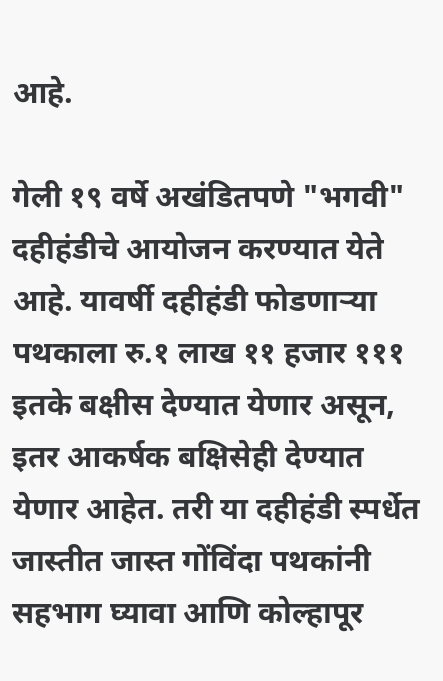आहे.

गेली १९ वर्षे अखंडितपणे "भगवी" दहीहंडीचे आयोजन करण्यात येते आहे. यावर्षी दहीहंडी फोडणाऱ्या पथकाला रु.१ लाख ११ हजार १११ इतके बक्षीस देण्यात येणार असून, इतर आकर्षक बक्षिसेही देण्यात येणार आहेत. तरी या दहीहंडी स्पर्धेत जास्तीत जास्त गोंविंदा पथकांनी सहभाग घ्यावा आणि कोल्हापूर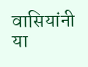वासियांनी या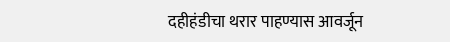दहीहंडीचा थरार पाहण्यास आवर्जून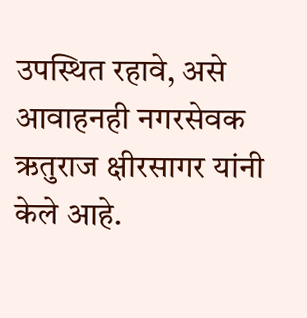उपस्थित रहावे, असे आवाहनही नगरसेवक ऋतुराज क्षीरसागर यांनी केले आहे.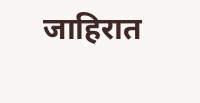जाहिरात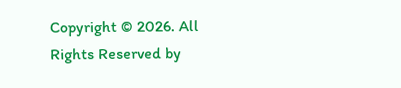Copyright © 2026. All Rights Reserved by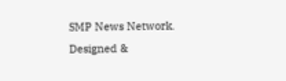SMP News Network.
Designed &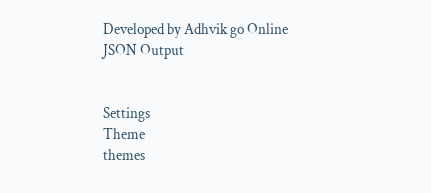Developed by Adhvik go Online
JSON Output


Settings
Theme
themes